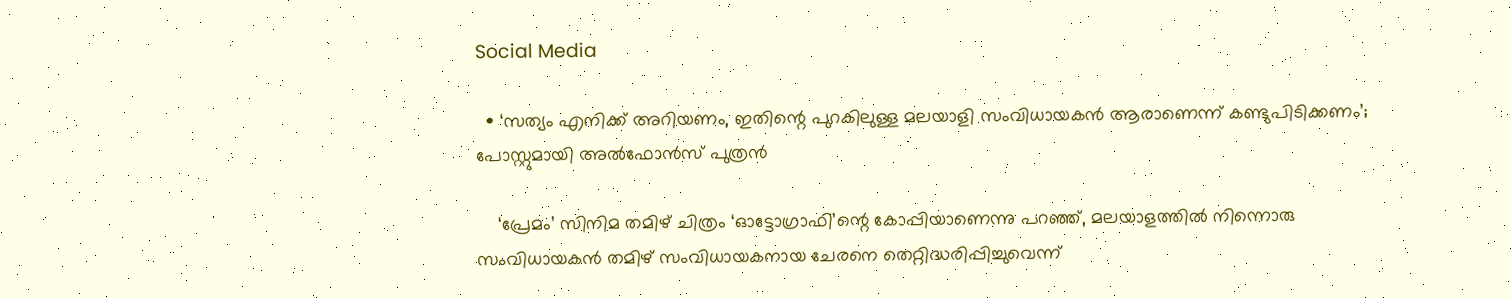Social Media

  • ‘സത്യം എനിക്ക് അറിയണം, ഇതിന്റെ പുറകിലുള്ള മലയാളി സംവിധായകന്‍ ആരാണെന്ന് കണ്ടുപിടിക്കണം’; പോസ്റ്റുമായി അല്‍ഫോന്‍സ് പുത്രന്‍

    ‘പ്രേമം’ സിനിമ തമിഴ് ചിത്രം ‘ഓട്ടോഗ്രാഫി’ന്റെ കോപ്പിയാണെന്നു പറഞ്ഞ്, മലയാളത്തില്‍ നിന്നൊരു സംവിധായകന്‍ തമിഴ് സംവിധായകനായ ചേരനെ തെറ്റിദ്ധരിപ്പിച്ചുവെന്ന്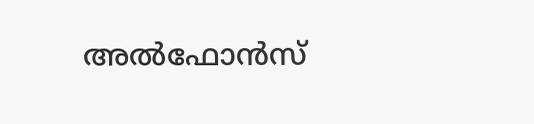അല്‍ഫോന്‍സ്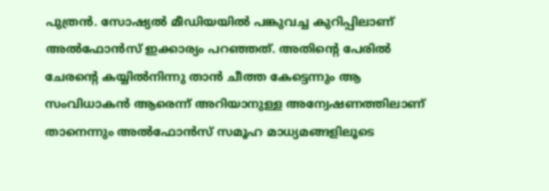പുത്രന്‍. സോഷ്യല്‍ മീഡിയയില്‍ പങ്കുവച്ച കുറിപ്പിലാണ് അല്‍ഫോന്‍സ് ഇക്കാര്യം പറഞ്ഞത്. അതിന്റെ പേരില്‍ ചേരന്റെ കയ്യില്‍നിന്നു താന്‍ ചീത്ത കേട്ടെന്നും ആ സംവിധാകന്‍ ആരെന്ന് അറിയാനുള്ള അന്വേഷണത്തിലാണ് താനെന്നും അല്‍ഫോന്‍സ് സമൂഹ മാധ്യമങ്ങളിലൂടെ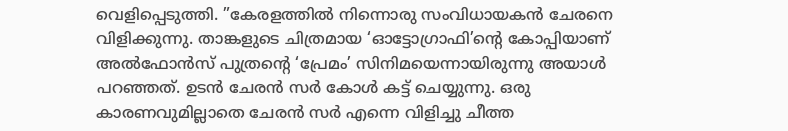വെളിപ്പെടുത്തി. ”കേരളത്തില്‍ നിന്നൊരു സംവിധായകന്‍ ചേരനെ വിളിക്കുന്നു. താങ്കളുടെ ചിത്രമായ ‘ഓട്ടോഗ്രാഫി’ന്റെ കോപ്പിയാണ് അല്‍ഫോന്‍സ് പുത്രന്റെ ‘പ്രേമം’ സിനിമയെന്നായിരുന്നു അയാള്‍ പറഞ്ഞത്. ഉടന്‍ ചേരന്‍ സര്‍ കോള്‍ കട്ട് ചെയ്യുന്നു. ഒരു കാരണവുമില്ലാതെ ചേരന്‍ സര്‍ എന്നെ വിളിച്ചു ചീത്ത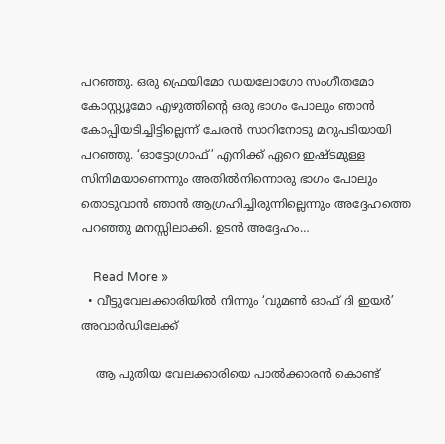പറഞ്ഞു. ഒരു ഫ്രെയിമോ ഡയലോഗോ സംഗീതമോ കോസ്റ്റ്യൂമോ എഴുത്തിന്റെ ഒരു ഭാഗം പോലും ഞാന്‍ കോപ്പിയടിച്ചിട്ടില്ലെന്ന് ചേരന്‍ സാറിനോടു മറുപടിയായി പറഞ്ഞു. ‘ഓട്ടോഗ്രാഫ്’ എനിക്ക് ഏറെ ഇഷ്ടമുള്ള സിനിമയാണെന്നും അതില്‍നിന്നൊരു ഭാഗം പോലും തൊടുവാന്‍ ഞാന്‍ ആഗ്രഹിച്ചിരുന്നില്ലെന്നും അദ്ദേഹത്തെ പറഞ്ഞു മനസ്സിലാക്കി. ഉടന്‍ അദ്ദേഹം…

    Read More »
  • വീട്ടുവേലക്കാരിയിൽ നിന്നും ‘വുമൺ ഓഫ് ദി ഇയർ’ അവാർഡിലേക്ക്

    ആ പുതിയ വേലക്കാരിയെ പാൽക്കാരൻ കൊണ്ട്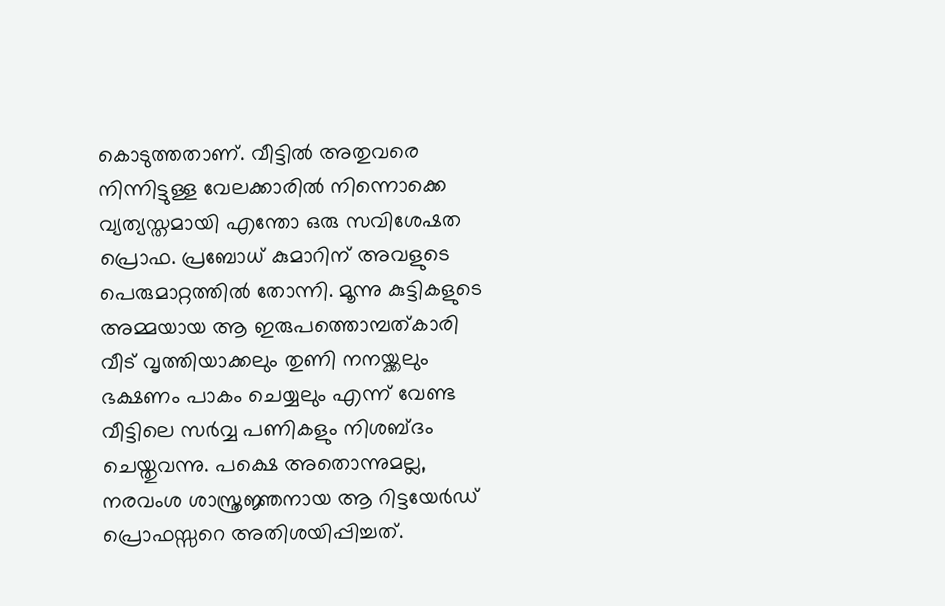കൊടുത്തതാണ്. വീട്ടിൽ അതുവരെ നിന്നിട്ടുള്ള വേലക്കാരിൽ നിന്നൊക്കെ വ്യത്യസ്തമായി എന്തോ ഒരു സവിശേഷത പ്രൊഫ. പ്രബോധ് കുമാറിന് അവളുടെ പെരുമാറ്റത്തിൽ തോന്നി. മൂന്നു കുട്ടികളുടെ അമ്മയായ ആ ഇരുപത്തൊമ്പത്കാരി വീട് വൃത്തിയാക്കലും തുണി നനയ്ക്കലും ഭക്ഷണം പാകം ചെയ്യലും എന്ന് വേണ്ട വീട്ടിലെ സർവ്വ പണികളും നിശബ്ദം ചെയ്തുവന്നു. പക്ഷെ അതൊന്നുമല്ല, നരവംശ ശാസ്ത്രജ്ഞനായ ആ റിട്ടയേർഡ് പ്രൊഫസ്സറെ അതിശയിപ്പിച്ചത്.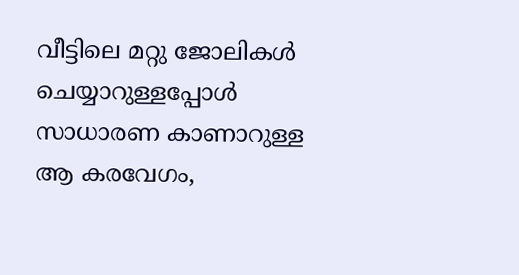വീട്ടിലെ മറ്റു ജോലികൾ ചെയ്യാറുള്ളപ്പോൾ സാധാരണ കാണാറുള്ള ആ കരവേഗം,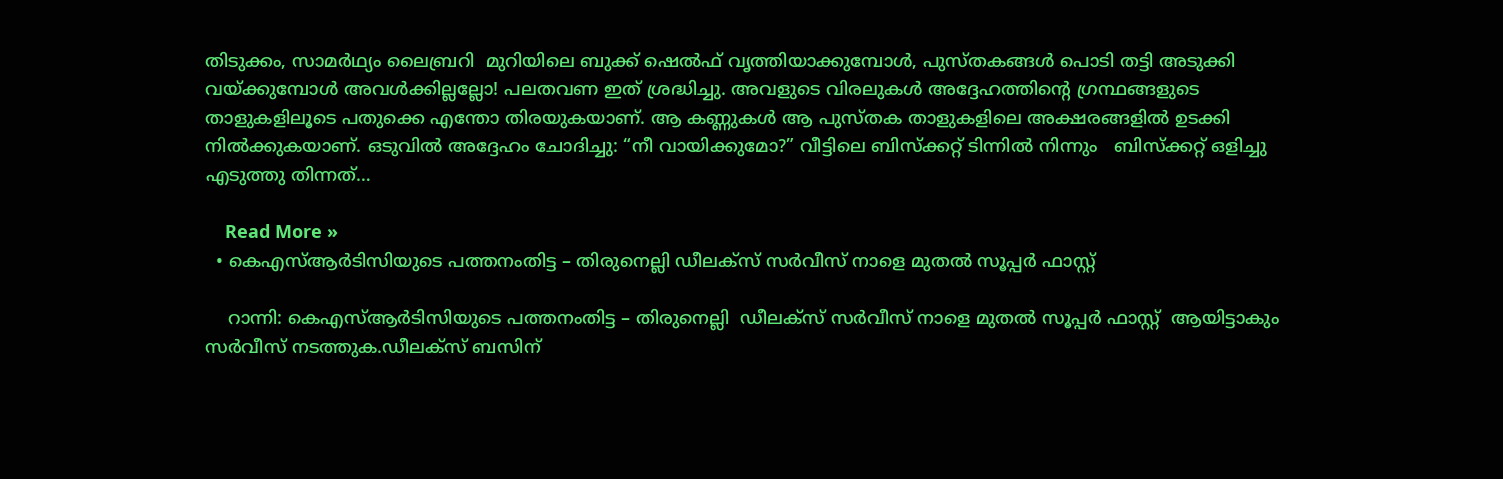തിടുക്കം, സാമർഥ്യം ലൈബ്രറി  മുറിയിലെ ബുക്ക് ഷെൽഫ് വൃത്തിയാക്കുമ്പോൾ, പുസ്തകങ്ങൾ പൊടി തട്ടി അടുക്കി വയ്ക്കുമ്പോൾ അവൾക്കില്ലല്ലോ! പലതവണ ഇത് ശ്രദ്ധിച്ചു. അവളുടെ വിരലുകൾ അദ്ദേഹത്തിന്റെ ഗ്രന്ഥങ്ങളുടെ താളുകളിലൂടെ പതുക്കെ എന്തോ തിരയുകയാണ്. ആ കണ്ണുകൾ ആ പുസ്തക താളുകളിലെ അക്ഷരങ്ങളിൽ ഉടക്കി നിൽക്കുകയാണ്. ഒടുവിൽ അദ്ദേഹം ചോദിച്ചു: “നീ വായിക്കുമോ?” വീട്ടിലെ ബിസ്ക്കറ്റ് ടിന്നിൽ നിന്നും   ബിസ്ക്കറ്റ് ഒളിച്ചു എടുത്തു തിന്നത്…

    Read More »
  • കെഎസ്ആർടിസിയുടെ പത്തനംതിട്ട – തിരുനെല്ലി ഡീലക്സ് സർവീസ് നാളെ മുതൽ സൂപ്പർ ഫാസ്റ്റ്

    റാന്നി: കെഎസ്ആർടിസിയുടെ പത്തനംതിട്ട – തിരുനെല്ലി  ഡീലക്സ് സർവീസ് നാളെ മുതൽ സൂപ്പർ ഫാസ്റ്റ്  ആയിട്ടാകും സർവീസ് നടത്തുക.ഡീലക്സ് ബസിന്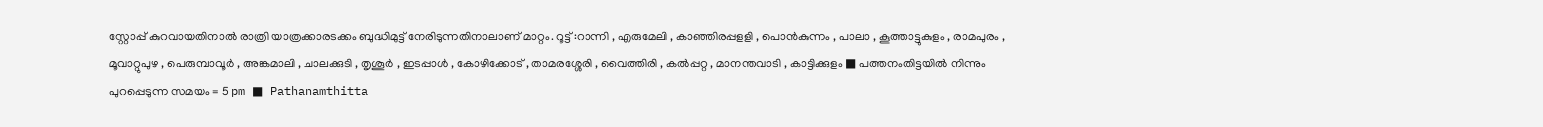സ്റ്റോപ്പ് കുറവായതിനാൽ രാത്രി യാത്രക്കാരടക്കം ബുദ്ധിമുട്ട് നേരിടുന്നതിനാലാണ് മാറ്റം. റൂട്ട് :റാന്നി , എരുമേലി , കാഞ്ഞിരപ്പളളി , പൊന്‍കുന്നം , പാലാ , കൂത്താട്ടുകുളം , രാമപുരം , മൂവാറ്റുപുഴ , പെരുമ്പാവൂര്‍ , അങ്കമാലി , ചാലക്കുടി , തൃശൂര്‍ , ഇടപ്പാള്‍ , കോഴിക്കോട് , താമരശ്ശേരി , വൈത്തിരി , കല്‍പ്പറ്റ , മാനന്തവാടി , കാട്ടിക്കുളം ■ പത്തനംതിട്ടയില്‍ നിന്നും പുറപ്പെടുന്ന സമയം = 5 pm ■ Pathanamthitta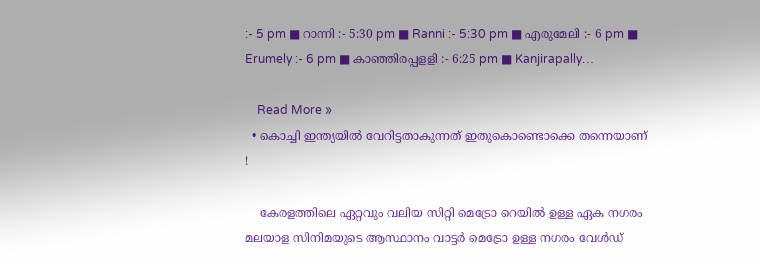:- 5 pm ■ റാന്നി :- 5:30 pm ■ Ranni :- 5:30 pm ■ എരുമേലി :- 6 pm ■ Erumely :- 6 pm ■ കാഞ്ഞിരപ്പളളി :- 6:25 pm ■ Kanjirapally…

    Read More »
  • കൊച്ചി ഇന്ത്യയിൽ വേറിട്ടതാകുന്നത് ഇതുകൊണ്ടൊക്കെ തന്നെയാണ് !

    കേരളത്തിലെ ഏറ്റവും വലിയ സിറ്റി മെട്രോ റെയിൽ ഉള്ള ഏക നഗരം മലയാള സിനിമയുടെ ആസ്ഥാനം വാട്ടർ മെട്രോ ഉള്ള നഗരം വേൾഡ്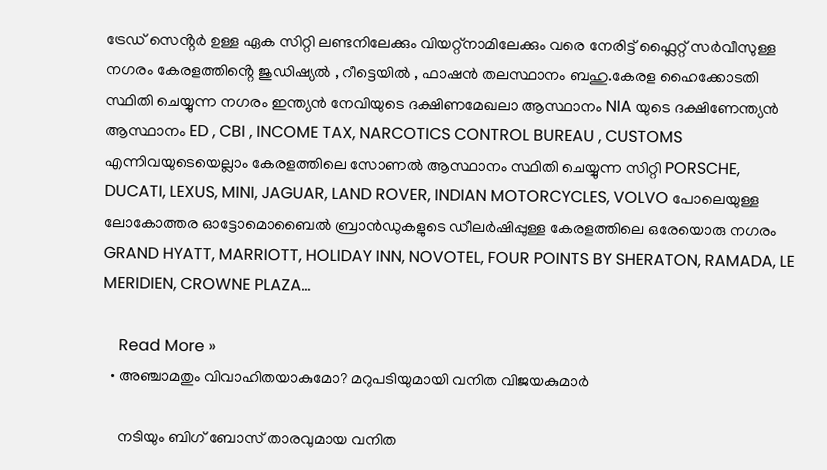ട്രേഡ് സെൻ്റർ ഉള്ള ഏക സിറ്റി ലണ്ടനിലേക്കും വിയറ്റ്നാമിലേക്കും വരെ നേരിട്ട് ഫ്ലൈറ്റ് സർവീസുള്ള നഗരം കേരളത്തിൻ്റെ ജുഡിഷ്യൽ , റീട്ടെയിൽ , ഫാഷൻ തലസ്ഥാനം ബഹു.കേരള ഹൈക്കോടതി സ്ഥിതി ചെയ്യുന്ന നഗരം ഇന്ത്യൻ നേവിയുടെ ദക്ഷിണമേഖലാ ആസ്ഥാനം NIA യുടെ ദക്ഷിണേന്ത്യൻ ആസ്ഥാനം ED , CBI , INCOME TAX, NARCOTICS CONTROL BUREAU , CUSTOMS എന്നിവയുടെയെല്ലാം കേരളത്തിലെ സോണൽ ആസ്ഥാനം സ്ഥിതി ചെയ്യുന്ന സിറ്റി PORSCHE, DUCATI, LEXUS, MINI, JAGUAR, LAND ROVER, INDIAN MOTORCYCLES, VOLVO പോലെയുള്ള ലോകോത്തര ഓട്ടോമൊബൈൽ ബ്രാൻഡുകളുടെ ഡീലർഷിപ്പുള്ള കേരളത്തിലെ ഒരേയൊരു നഗരം GRAND HYATT, MARRIOTT, HOLIDAY INN, NOVOTEL, FOUR POINTS BY SHERATON, RAMADA, LE MERIDIEN, CROWNE PLAZA…

    Read More »
  • അഞ്ചാമതും വിവാഹിതയാകുമോ? മറുപടിയുമായി വനിത വിജയകുമാര്‍

    നടിയും ബിഗ് ബോസ് താരവുമായ വനിത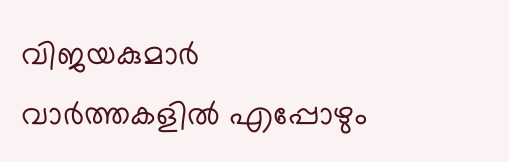വിജയകുമാര്‍ വാര്‍ത്തകളില്‍ എപ്പോഴും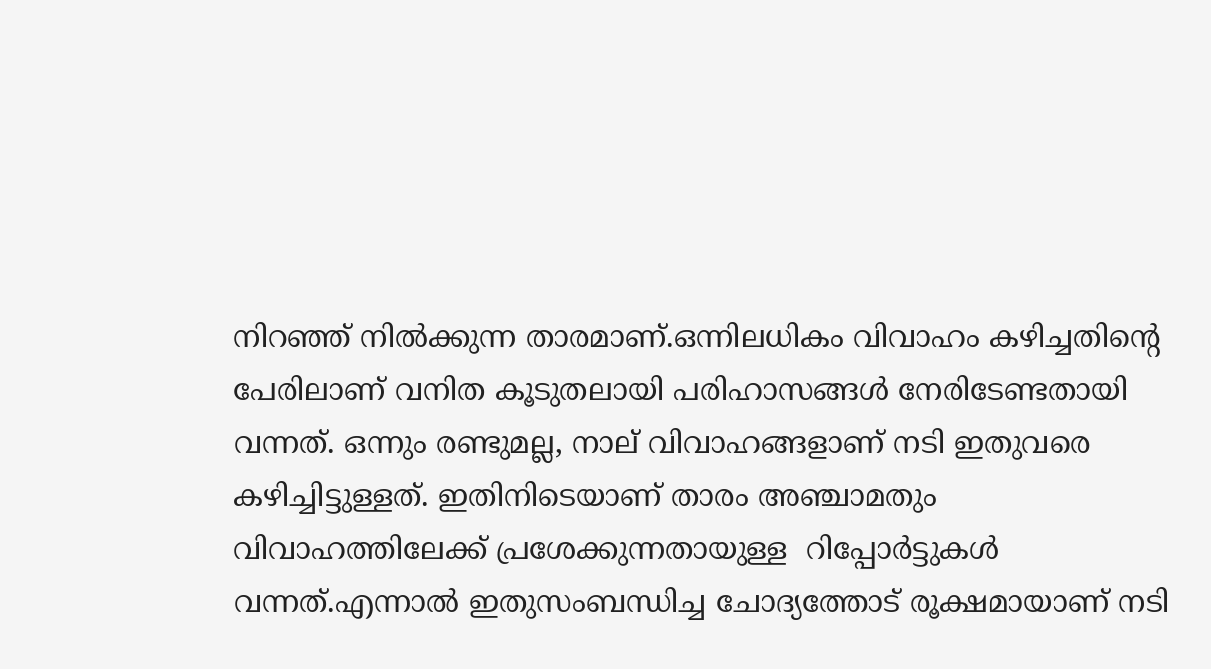നിറഞ്ഞ് നില്‍ക്കുന്ന താരമാണ്.ഒന്നിലധികം വിവാഹം കഴിച്ചതിന്റെ പേരിലാണ് വനിത കൂടുതലായി പരിഹാസങ്ങള്‍ നേരിടേണ്ടതായി വന്നത്. ഒന്നും രണ്ടുമല്ല, നാല് വിവാഹങ്ങളാണ് നടി ഇതുവരെ കഴിച്ചിട്ടുള്ളത്. ഇതിനിടെയാണ് താരം അഞ്ചാമതും വിവാഹത്തിലേക്ക് പ്രശേക്കുന്നതായുള്ള  റിപ്പോര്‍ട്ടുകള്‍ വന്നത്.എന്നാൽ ഇതുസംബന്ധിച്ച ചോദ്യത്തോട് രൂക്ഷമായാണ് നടി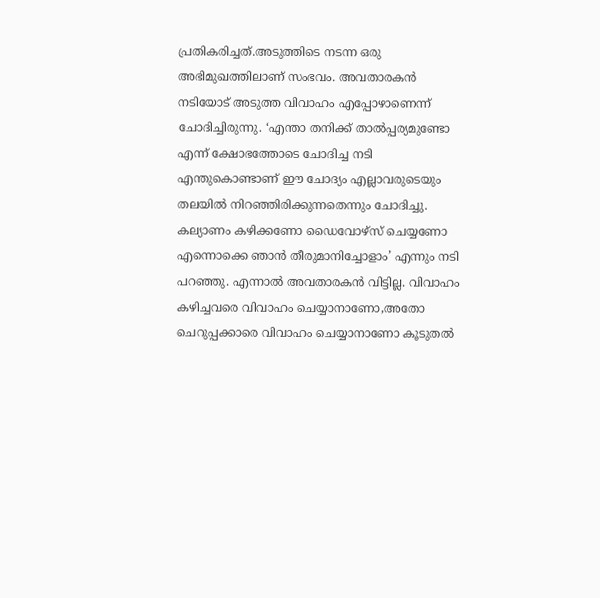പ്രതികരിച്ചത്.അടുത്തിടെ നടന്ന ഒരു അഭിമുഖത്തിലാണ് സംഭവം. അവതാരകന്‍ നടിയോട് അടുത്ത വിവാഹം എപ്പോഴാണെന്ന് ചോദിച്ചിരുന്നു. ‘എന്താ തനിക്ക് താൽപ്പര്യമുണ്ടോ എന്ന് ക്ഷോഭത്തോടെ ചോദിച്ച നടി എന്തുകൊണ്ടാണ് ഈ ചോദ്യം എല്ലാവരുടെയും തലയില്‍ നിറഞ്ഞിരിക്കുന്നതെന്നും ചോദിച്ചു. കല്യാണം കഴിക്കണോ ഡൈവോഴ്സ് ചെയ്യണോ എന്നൊക്കെ ഞാൻ തീരുമാനിച്ചോളാം’ എന്നും നടി പറഞ്ഞു. എന്നാൽ അവതാരകൻ വിട്ടില്ല. വിവാഹം കഴിച്ചവരെ വിവാഹം ചെയ്യാനാണോ,അതോ ചെറുപ്പക്കാരെ വിവാഹം ചെയ്യാനാണോ കൂടുതൽ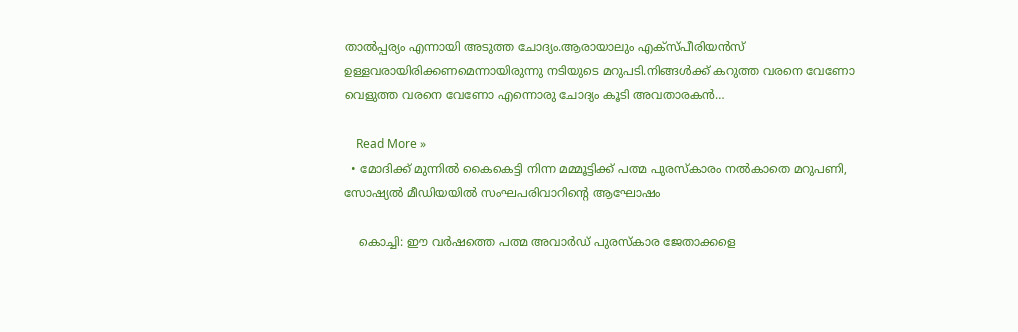താൽപ്പര്യം എന്നായി അടുത്ത ചോദ്യം.ആരായാലും എക്സ്പീരിയൻസ് ഉള്ളവരായിരിക്കണമെന്നായിരുന്നു നടിയുടെ മറുപടി.നിങ്ങള്‍ക്ക് കറുത്ത വരനെ വേണോ വെളുത്ത വരനെ വേണോ എന്നൊരു ചോദ്യം കൂടി അവതാരകന്‍…

    Read More »
  • മോദിക്ക് മുന്നില്‍ കൈകെട്ടി നിന്ന മമ്മൂട്ടിക്ക് പത്മ പുരസ്‌കാരം നല്‍കാതെ മറുപണി, സോഷ്യല്‍ മീഡിയയില്‍ സംഘപരിവാറിന്റെ ആഘോഷം

    കൊച്ചി: ഈ വര്‍ഷത്തെ പത്മ അവാര്‍ഡ് പുരസ്‌കാര ജേതാക്കളെ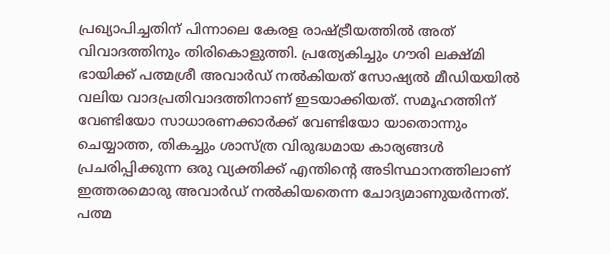പ്രഖ്യാപിച്ചതിന് പിന്നാലെ കേരള രാഷ്ട്രീയത്തില്‍ അത് വിവാദത്തിനും തിരികൊളുത്തി. പ്രത്യേകിച്ചും ഗൗരി ലക്ഷ്മി ഭായിക്ക് പത്മശ്രീ അവാര്‍ഡ് നല്‍കിയത് സോഷ്യല്‍ മീഡിയയില്‍ വലിയ വാദപ്രതിവാദത്തിനാണ് ഇടയാക്കിയത്. സമൂഹത്തിന് വേണ്ടിയോ സാധാരണക്കാര്‍ക്ക് വേണ്ടിയോ യാതൊന്നും ചെയ്യാത്ത, തികച്ചും ശാസ്ത്ര വിരുദ്ധമായ കാര്യങ്ങള്‍ പ്രചരിപ്പിക്കുന്ന ഒരു വ്യക്തിക്ക് എന്തിന്റെ അടിസ്ഥാനത്തിലാണ് ഇത്തരമൊരു അവാര്‍ഡ് നല്‍കിയതെന്ന ചോദ്യമാണുയർന്നത്. പത്മ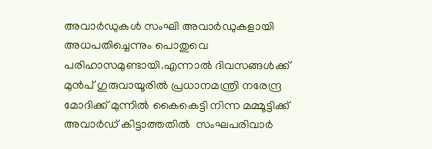അവാര്‍ഡുകള്‍ സംഘി അവാര്‍ഡുകളായി അധപതിച്ചെന്നും പൊതുവെ പരിഹാസമുണ്ടായി.എന്നാൽ ദിവസങ്ങള്‍ക്ക് മുന്‍പ് ഗുരുവായൂരില്‍ പ്രധാനമന്ത്രി നരേന്ദ്ര മോദിക്ക് മുന്നില്‍ കൈകെട്ടി നിന്ന മമ്മൂട്ടിക്ക് അവാര്‍ഡ് കിട്ടാത്തതില്‍  സംഘപരിവാര്‍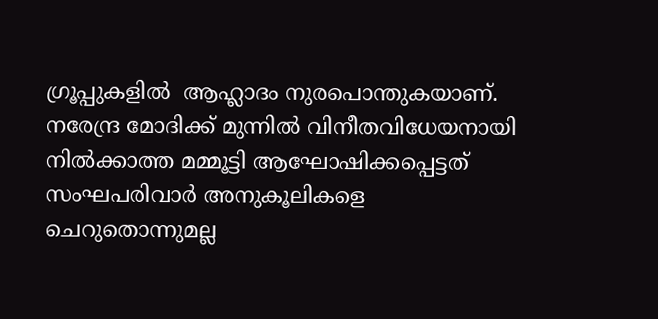ഗ്രൂപ്പുകളിൽ  ആഹ്ലാദം നുരപൊന്തുകയാണ്.  നരേന്ദ്ര മോദിക്ക് മുന്നില്‍ വിനീതവിധേയനായി നില്‍ക്കാത്ത മമ്മൂട്ടി ആഘോഷിക്കപ്പെട്ടത്  സംഘപരിവാര്‍ അനുകൂലികളെ ചെറുതൊന്നുമല്ല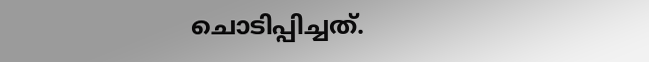ചൊടിപ്പിച്ചത്.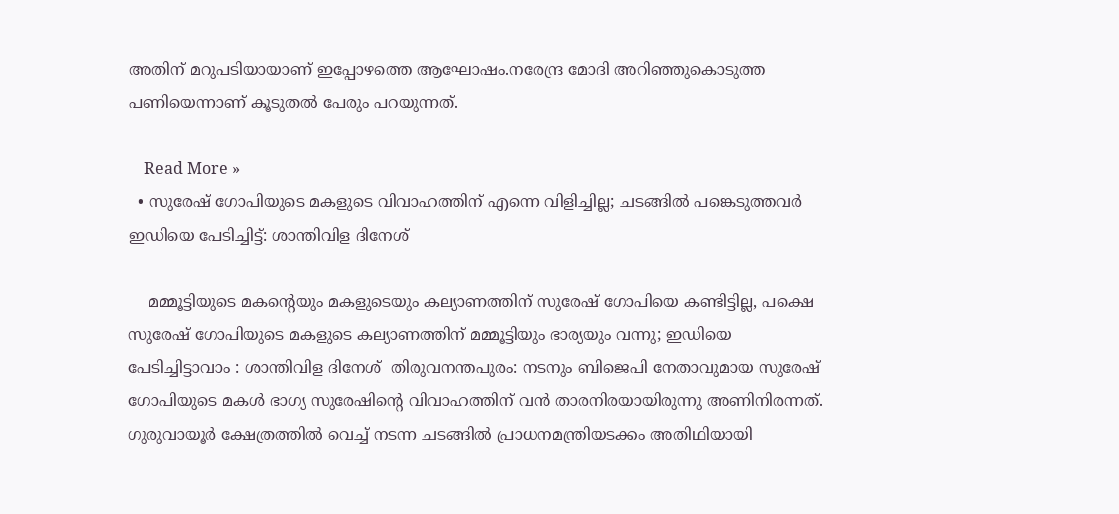അതിന് മറുപടിയായാണ് ഇപ്പോഴത്തെ ആഘോഷം.നരേന്ദ്ര മോദി അറിഞ്ഞുകൊടുത്ത പണിയെന്നാണ് കൂടുതൽ പേരും പറയുന്നത്.

    Read More »
  • സുരേഷ് ഗോപിയുടെ മകളുടെ വിവാഹത്തിന് എന്നെ വിളിച്ചില്ല; ചടങ്ങിൽ പങ്കെടുത്തവർ ഇഡിയെ പേടിച്ചിട്ട്: ശാന്തിവിള ദിനേശ്

    മമ്മൂട്ടിയുടെ മകന്റെയും മകളുടെയും കല്യാണത്തിന് സുരേഷ് ഗോപിയെ കണ്ടിട്ടില്ല, പക്ഷെ സുരേഷ് ഗോപിയുടെ മകളുടെ കല്യാണത്തിന് മമ്മൂട്ടിയും ഭാര്യയും വന്നു; ഇഡിയെ പേടിച്ചിട്ടാവാം : ശാന്തിവിള ദിനേശ്  തിരുവനന്തപുരം: നടനും ബിജെപി നേതാവുമായ സുരേഷ് ഗോപിയുടെ മകള്‍ ഭാഗ്യ സുരേഷിന്റെ വിവാഹത്തിന് വൻ താരനിരയായിരുന്നു അണിനിരന്നത്. ഗുരുവായൂർ ക്ഷേത്രത്തില്‍ വെച്ച്‌ നടന്ന ചടങ്ങില്‍ പ്രാധനമന്ത്രിയടക്കം അതിഥിയായി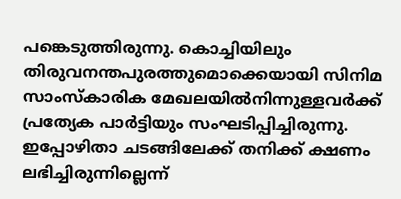പങ്കെടുത്തിരുന്നു. കൊച്ചിയിലും തിരുവനന്തപുരത്തുമൊക്കെയായി സിനിമ സാംസ്കാരിക മേഖലയില്‍നിന്നുള്ളവർക്ക് പ്രത്യേക പാർട്ടിയും സംഘടിപ്പിച്ചിരുന്നു. ഇപ്പോഴിതാ ചടങ്ങിലേക്ക് തനിക്ക് ക്ഷണം ലഭിച്ചിരുന്നില്ലെന്ന്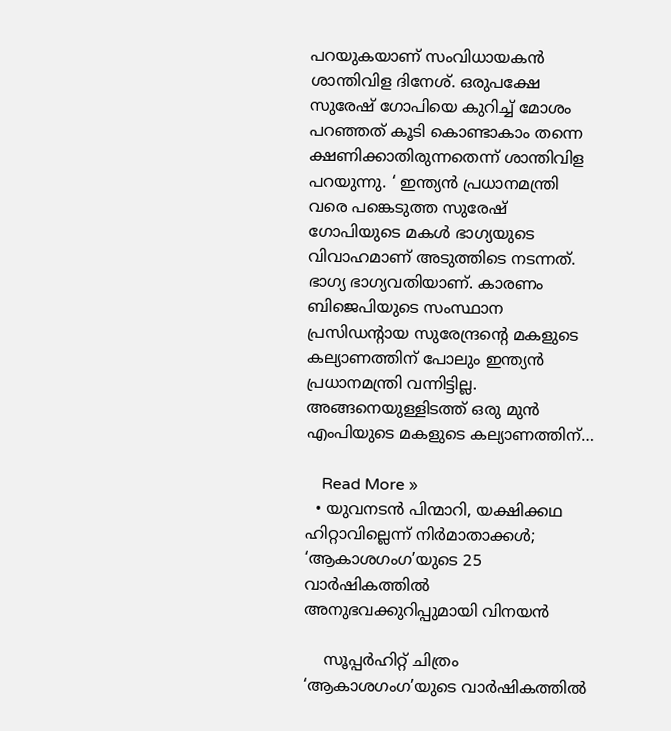പറയുകയാണ് സംവിധായകൻ ശാന്തിവിള ദിനേശ്. ഒരുപക്ഷേ സുരേഷ് ഗോപിയെ കുറിച്ച്‌ മോശം പറഞ്ഞത് കൂടി കൊണ്ടാകാം തന്നെ ക്ഷണിക്കാതിരുന്നതെന്ന് ശാന്തിവിള പറയുന്നു. ‘ ഇന്ത്യൻ പ്രധാനമന്ത്രി വരെ പങ്കെടുത്ത സുരേഷ് ഗോപിയുടെ മകള്‍ ഭാഗ്യയുടെ വിവാഹമാണ് അടുത്തിടെ നടന്നത്. ഭാഗ്യ ഭാഗ്യവതിയാണ്. കാരണം ബിജെപിയുടെ സംസ്ഥാന പ്രസിഡന്റായ സുരേന്ദ്രന്റെ മകളുടെ കല്യാണത്തിന് പോലും ഇന്ത്യൻ പ്രധാനമന്ത്രി വന്നിട്ടില്ല. അങ്ങനെയുള്ളിടത്ത് ഒരു മുൻ എംപിയുടെ മകളുടെ കല്യാണത്തിന്…

    Read More »
  • യുവനടന്‍ പിന്മാറി, യക്ഷിക്കഥ ഹിറ്റാവില്ലെന്ന് നിര്‍മാതാക്കള്‍; ‘ആകാശഗംഗ’യുടെ 25 വാര്‍ഷികത്തില്‍ അനുഭവക്കുറിപ്പുമായി വിനയന്‍

    സൂപ്പര്‍ഹിറ്റ് ചിത്രം ‘ആകാശഗംഗ’യുടെ വാര്‍ഷികത്തില്‍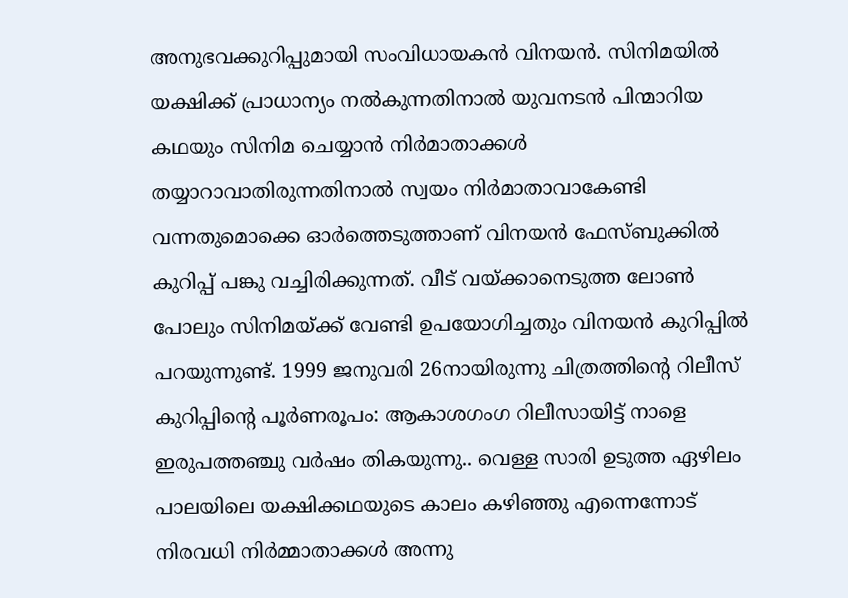അനുഭവക്കുറിപ്പുമായി സംവിധായകന്‍ വിനയന്‍. സിനിമയില്‍ യക്ഷിക്ക് പ്രാധാന്യം നല്‍കുന്നതിനാല്‍ യുവനടന്‍ പിന്മാറിയ കഥയും സിനിമ ചെയ്യാന്‍ നിര്‍മാതാക്കള്‍ തയ്യാറാവാതിരുന്നതിനാല്‍ സ്വയം നിര്‍മാതാവാകേണ്ടി വന്നതുമൊക്കെ ഓര്‍ത്തെടുത്താണ് വിനയന്‍ ഫേസ്ബുക്കില്‍ കുറിപ്പ് പങ്കു വച്ചിരിക്കുന്നത്. വീട് വയ്ക്കാനെടുത്ത ലോണ്‍ പോലും സിനിമയ്ക്ക് വേണ്ടി ഉപയോഗിച്ചതും വിനയന്‍ കുറിപ്പില്‍ പറയുന്നുണ്ട്. 1999 ജനുവരി 26നായിരുന്നു ചിത്രത്തിന്റെ റിലീസ് കുറിപ്പിന്റെ പൂര്‍ണരൂപം: ആകാശഗംഗ റിലീസായിട്ട് നാളെ ഇരുപത്തഞ്ചു വര്‍ഷം തികയുന്നു.. വെള്ള സാരി ഉടുത്ത ഏഴിലം പാലയിലെ യക്ഷിക്കഥയുടെ കാലം കഴിഞ്ഞു എന്നെന്നോട് നിരവധി നിര്‍മ്മാതാക്കള്‍ അന്നു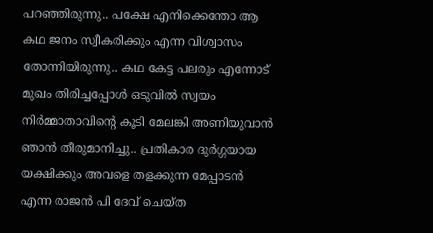പറഞ്ഞിരുന്നു.. പക്ഷേ എനിക്കെന്തോ ആ കഥ ജനം സ്വീകരിക്കും എന്ന വിശ്വാസം തോന്നിയിരുന്നു.. കഥ കേട്ട പലരും എന്നോട് മുഖം തിരിച്ചപ്പോള്‍ ഒടുവില്‍ സ്വയം നിര്‍മ്മാതാവിന്റെ കൂടി മേലങ്കി അണിയുവാന്‍ ഞാന്‍ തീരുമാനിച്ചു.. പ്രതികാര ദുര്‍ഗ്ഗയായ യക്ഷിക്കും അവളെ തളക്കുന്ന മേപ്പാടന്‍ എന്ന രാജന്‍ പി ദേവ് ചെയ്ത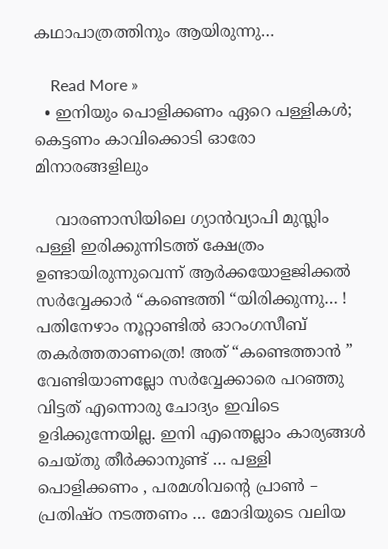കഥാപാത്രത്തിനും ആയിരുന്നു…

    Read More »
  • ഇനിയും പൊളിക്കണം ഏറെ പള്ളികൾ; കെട്ടണം കാവിക്കൊടി ഓരോ മിനാരങ്ങളിലും

    വാരണാസിയിലെ ഗ്യാൻവ്യാപി മുസ്ലിം പള്ളി ഇരിക്കുന്നിടത്ത് ക്ഷേത്രം ഉണ്ടായിരുന്നുവെന്ന് ആർക്കയോളജിക്കൽ സർവ്വേക്കാർ “കണ്ടെത്തി “യിരിക്കുന്നു… ! പതിനേഴാം നൂറ്റാണ്ടിൽ ഓറംഗസീബ് തകർത്തതാണത്രെ! അത് “കണ്ടെത്താൻ ” വേണ്ടിയാണല്ലോ സർവ്വേക്കാരെ പറഞ്ഞു വിട്ടത് എന്നൊരു ചോദ്യം ഇവിടെ ഉദിക്കുന്നേയില്ല. ഇനി എന്തെല്ലാം കാര്യങ്ങൾ ചെയ്തു തീർക്കാനുണ്ട് … പള്ളി പൊളിക്കണം , പരമശിവൻ്റെ പ്രാൺ – പ്രതിഷ്ഠ നടത്തണം … മോദിയുടെ വലിയ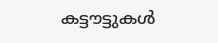കട്ടൗട്ടുകൾ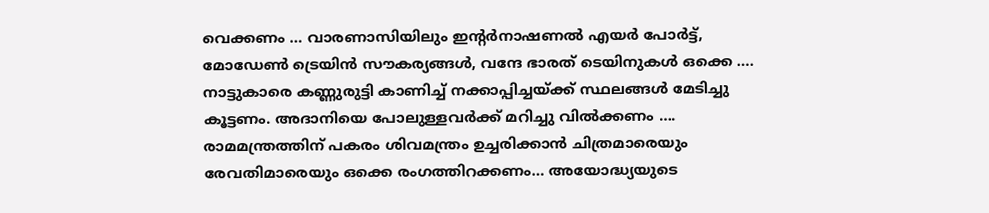വെക്കണം … വാരണാസിയിലും ഇൻ്റർനാഷണൽ എയർ പോർട്ട്, മോഡേൺ ട്രെയിൻ സൗകര്യങ്ങൾ, വന്ദേ ഭാരത് ടെയിനുകൾ ഒക്കെ …. നാട്ടുകാരെ കണ്ണുരുട്ടി കാണിച്ച് നക്കാപ്പിച്ചയ്ക്ക് സ്ഥലങ്ങൾ മേടിച്ചു കൂട്ടണം. അദാനിയെ പോലുള്ളവർക്ക് മറിച്ചു വിൽക്കണം …. രാമമന്ത്രത്തിന് പകരം ശിവമന്ത്രം ഉച്ചരിക്കാൻ ചിത്രമാരെയും  രേവതിമാരെയും ഒക്കെ രംഗത്തിറക്കണം… അയോദ്ധ്യയുടെ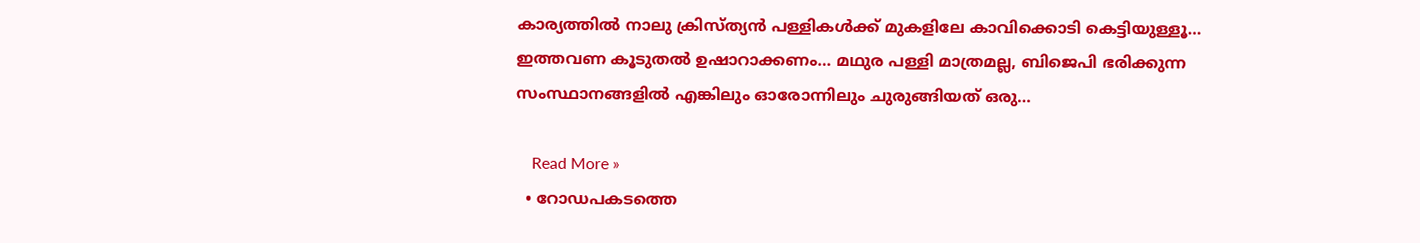കാര്യത്തിൽ നാലു ക്രിസ്ത്യൻ പള്ളികൾക്ക് മുകളിലേ കാവിക്കൊടി കെട്ടിയുള്ളൂ… ഇത്തവണ കൂടുതൽ ഉഷാറാക്കണം… മഥുര പള്ളി മാത്രമല്ല, ബിജെപി ഭരിക്കുന്ന സംസ്ഥാനങ്ങളിൽ എങ്കിലും ഓരോന്നിലും ചുരുങ്ങിയത് ഒരു…

    Read More »
  • റോഡപകടത്തെ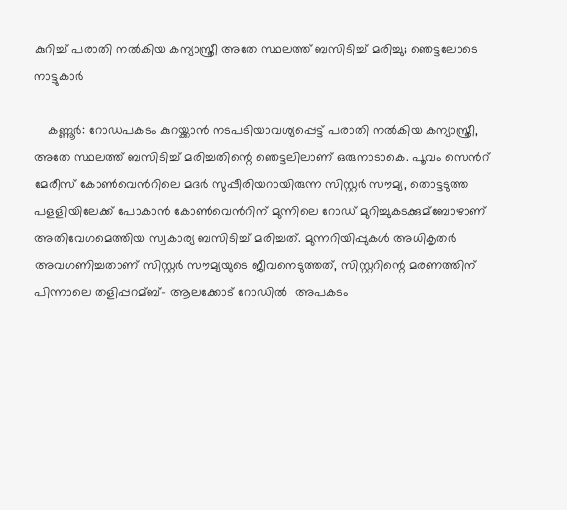കുറിച്ച്‌ പരാതി നല്‍കിയ കന്യാസ്ത്രീ അതേ സ്ഥലത്ത് ബസിടിച്ച്‌ മരിച്ചു; ഞെട്ടലോടെ നാട്ടുകാർ

    കണ്ണൂർ: റോഡപകടം കുറയ്ക്കാൻ നടപടിയാവശ്യപ്പെട്ട് പരാതി നല്‍കിയ കന്യാസ്ത്രീ, അതേ സ്ഥലത്ത് ബസിടിച്ച്‌ മരിച്ചതിന്റെ ഞെട്ടലിലാണ് ഒരുനാടാകെ. പൂവം സെന്‍റ് മേരീസ് കോണ്‍വെന്‍റിലെ മദർ സുപ്പീരിയറായിരുന്ന സിസ്റ്റർ സൗമ്യ, തൊട്ടടുത്ത പളളിയിലേക്ക് പോകാൻ കോണ്‍വെന്‍റിന് മുന്നിലെ റോഡ് മുറിച്ചുകടക്കുമ്ബോഴാണ് അതിവേഗമെത്തിയ സ്വകാര്യ ബസിടിച്ച് മരിച്ചത്. മുന്നറിയിപ്പുകള്‍ അധികൃതർ അവഗണിച്ചതാണ് സിസ്റ്റർ സൗമ്യയുടെ ജീവനെടുത്തത്, സിസ്റ്ററിന്റെ മരണത്തിന് പിന്നാലെ തളിപ്പറമ്ബ്- ആലക്കോട് റോഡിൽ  അപകടം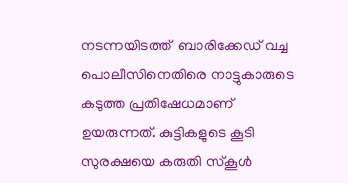നടന്നയിടത്ത്  ബാരിക്കേഡ് വച്ച പൊലീസിനെതിരെ നാട്ടുകാരുടെ കടുത്ത പ്രതിഷേധമാണ് ഉയരുന്നത്. കുട്ടികളുടെ കൂടി സുരക്ഷയെ കരുതി സ്കൂള്‍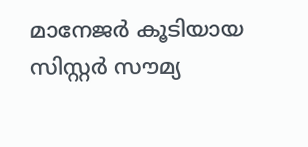മാനേജർ കൂടിയായ സിസ്റ്റർ സൗമ്യ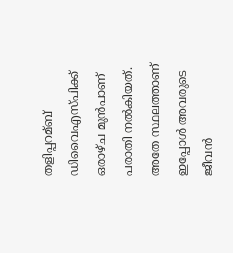തളിപ്പറമ്ബ് ഡിവൈഎസ്പിക്ക് ഒരാഴ്ച മുൻപാണ് പരാതി നല്‍കിയത്. അതേ സ്ഥലത്താണ് ഇപ്പോൾ അവരുടെ ജീവൻ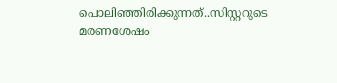പൊലിഞ്ഞിരിക്കുന്നത്..സിസ്റ്ററുടെ മരണശേഷം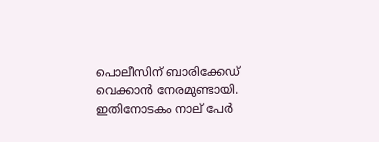പൊലീസിന് ബാരിക്കേഡ് വെക്കാൻ നേരമുണ്ടായി. ഇതിനോടകം നാല് പേർ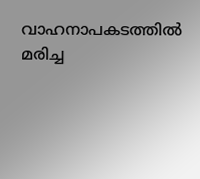വാഹനാപകടത്തില്‍ മരിച്ച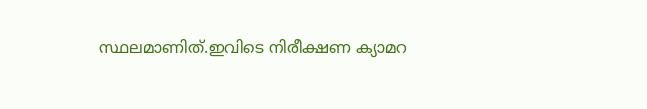സ്ഥലമാണിത്.ഇവിടെ നിരീക്ഷണ ക്യാമറ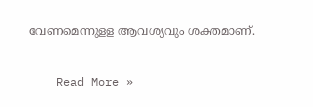വേണമെന്നുളള ആവശ്യവും ശക്തമാണ്.

    Read More »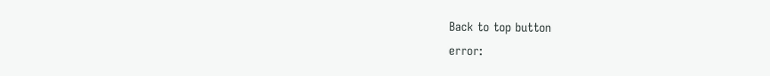Back to top button
error: